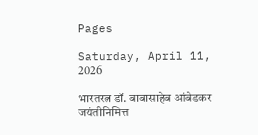Pages

Saturday, April 11, 2026

भारतरत्न डॉ. बाबासाहेब आंबेडकर जयंतीनिमित्त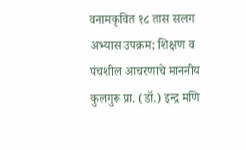वनामकृवित १८ तास सलग अभ्यास उपक्रम; शिक्षण व पंचशील आचरणाचे माननीय कुलगुरू प्रा. (डॉ.) इन्द्र मणि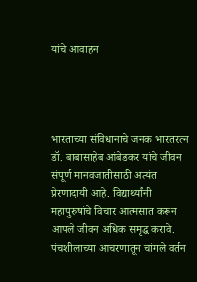यांचे आवाहन




भारताच्या संविधानाचे जनक भारतरत्न डॉ. बाबासाहेब आंबेडकर यांचे जीवन संपूर्ण मानवजातीसाठी अत्यंत प्रेरणादायी आहे. विद्यार्थ्यांनी महापुरुषांचे विचार आत्मसात करून आपले जीवन अधिक समृद्ध करावे. पंचशीलाच्या आचरणातून चांगले वर्तन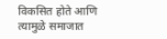विकसित होते आणि त्यामुळे समाजात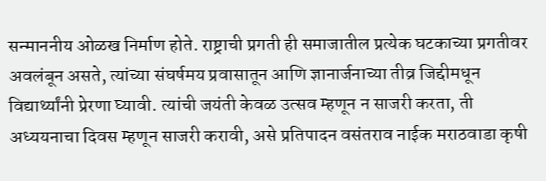सन्माननीय ओळख निर्माण होते. राष्ट्राची प्रगती ही समाजातील प्रत्येक घटकाच्या प्रगतीवर अवलंबून असते, त्यांच्या संघर्षमय प्रवासातून आणि ज्ञानार्जनाच्या तीव्र जिद्दीमधून विद्यार्थ्यांनी प्रेरणा घ्यावी. त्यांची जयंती केवळ उत्सव म्हणून न साजरी करता, ती अध्ययनाचा दिवस म्हणून साजरी करावी, असे प्रतिपादन वसंतराव नाईक मराठवाडा कृषी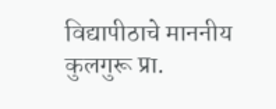विद्यापीठाचे माननीय कुलगुरू प्रा.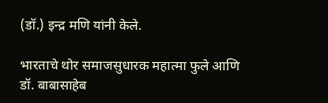(डॉ.) इन्द्र मणि यांनी केले.

भारताचे थोर समाजसुधारक महात्मा फुले आणि डॉ. बाबासाहेब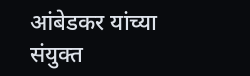आंबेडकर यांच्या संयुक्त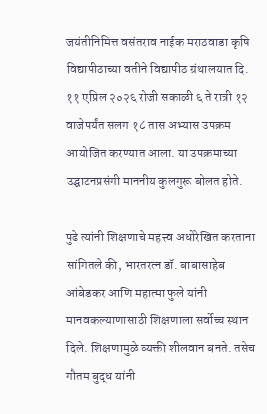जयंतीनिमित्त वसंतराव नाईक मराठवाडा कृषि विद्यापीठाच्या वतीने विद्यापीठ ग्रंथालयात दि. ११ एप्रिल २०२६ रोजी सकाळी ६ ते रात्री १२ वाजेपर्यंत सलग १८ तास अभ्यास उपक्रम आयोजित करण्यात आला. या उपक्रमाच्या उद्घाटनप्रसंगी माननीय कुलगुरू बोलत होते.

पुढे त्यांनी शिक्षणाचे महत्त्व अधोरेखित करताना सांगितले की, भारतरत्न डॉ. बाबासाहेब आंबेडकर आणि महात्मा फुले यांनी मानवकल्याणासाठी शिक्षणाला सर्वोच्च स्थान दिले. शिक्षणामुळे व्यक्ती शीलवान बनते. तसेच गौतम बुद्ध यांनी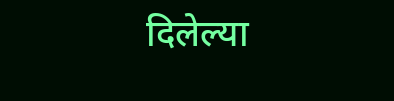दिलेल्या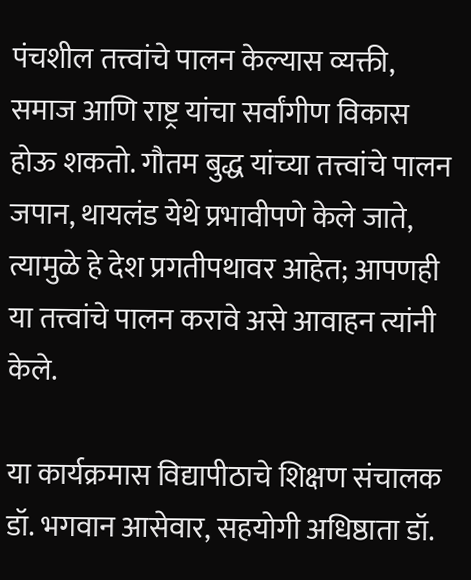पंचशील तत्त्वांचे पालन केल्यास व्यक्ती, समाज आणि राष्ट्र यांचा सर्वांगीण विकास होऊ शकतो. गौतम बुद्ध यांच्या तत्त्वांचे पालन जपान, थायलंड येथे प्रभावीपणे केले जाते, त्यामुळे हे देश प्रगतीपथावर आहेत; आपणही या तत्त्वांचे पालन करावे असे आवाहन त्यांनी केले.

या कार्यक्रमास विद्यापीठाचे शिक्षण संचालक डॉ. भगवान आसेवार, सहयोगी अधिष्ठाता डॉ.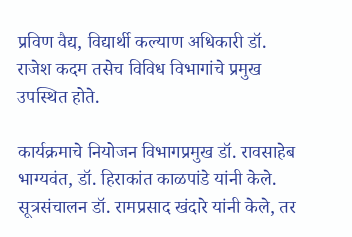प्रविण वैद्य, विद्यार्थी कल्याण अधिकारी डॉ. राजेश कदम तसेच विविध विभागांचे प्रमुख उपस्थित होते.

कार्यक्रमाचे नियोजन विभागप्रमुख डॉ. रावसाहेब भाग्यवंत, डॉ. हिराकांत काळपांडे यांनी केले. सूत्रसंचालन डॉ. रामप्रसाद खंदारे यांनी केले, तर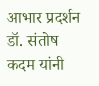आभार प्रदर्शन डॉ. संतोष कदम यांनी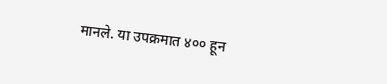मानले. या उपक्रमात ४०० हून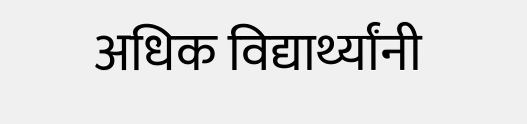अधिक विद्यार्थ्यांनी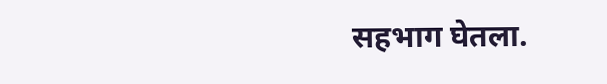सहभाग घेतला.